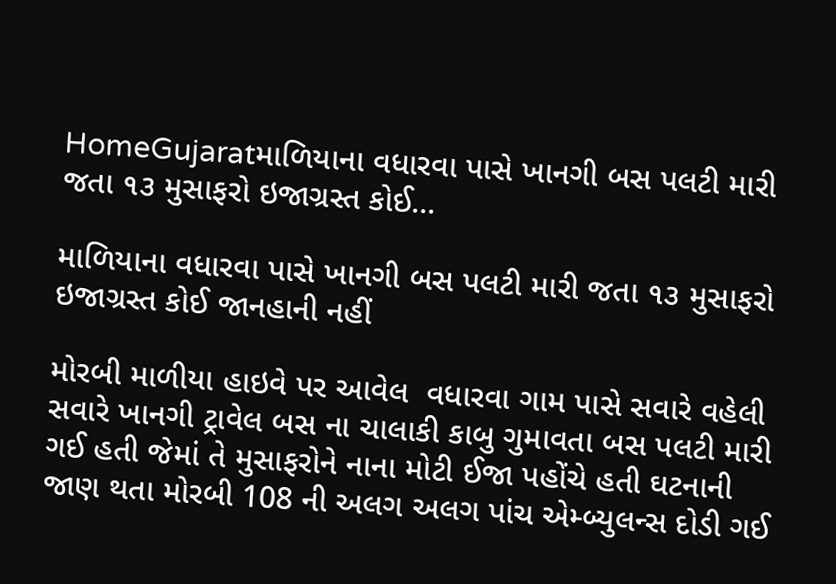HomeGujaratમાળિયાના વધારવા પાસે ખાનગી બસ પલટી મારી જતા ૧૩ મુસાફરો ઇજાગ્રસ્ત કોઈ...

માળિયાના વધારવા પાસે ખાનગી બસ પલટી મારી જતા ૧૩ મુસાફરો ઇજાગ્રસ્ત કોઈ જાનહાની નહીં

મોરબી માળીયા હાઇવે પર આવેલ  વધારવા ગામ પાસે સવારે વહેલી સવારે ખાનગી ટ્રાવેલ બસ ના ચાલાકી કાબુ ગુમાવતા બસ પલટી મારી ગઈ હતી જેમાં તે મુસાફરોને નાના મોટી ઈજા પહોંચે હતી ઘટનાની જાણ થતા મોરબી 108 ની અલગ અલગ પાંચ એમ્બ્યુલન્સ દોડી ગઈ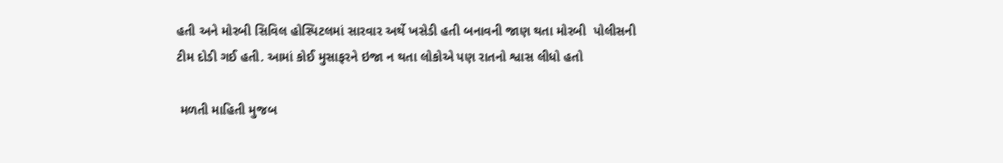હતી અને મોરબી સિવિલ હોસ્પિટલમાં સારવાર અર્થે ખસેડી હતી બનાવની જાણ થતા મોરબી  પોલીસની ટીમ દોડી ગઈ હતી. આમાં કોઈ મુસાફરને ઇજા ન થતા લોકોએ પણ રાતનો શ્વાસ લીધો હતો

 મળતી માહિતી મુજબ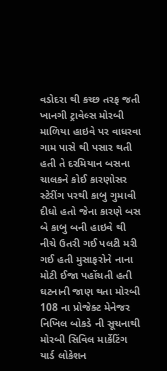વડોદરા થી કચ્છ તરફ જતી ખાનગી ટ્રાવેલ્સ મોરબી માળિયા હાઇવે પર વાધરવા ગામ પાસે થી પસાર થતી હતી તે દરમિયાન બસના ચાલકને કોઈ કારણોસર સ્ટેરીંગ પરથી કાબુ ગુમાવી દીધો હતો જેના કારણે બસ બે કાબુ બની હાઇવે થી નીચે ઉતરી ગઈ પલટી મરી ગઈ હતી મુસાફરોને નાના મોટી ઈજા પહોંચતી હતી ઘટનાની જાણ થતા મોરબી 108 ના પ્રોજેક્ટ મેનેજર નિખિલ બોકડે ની સૂચનાથી મોરબી સિવિલ માર્કેટિંગ યાર્ડ લોકેશન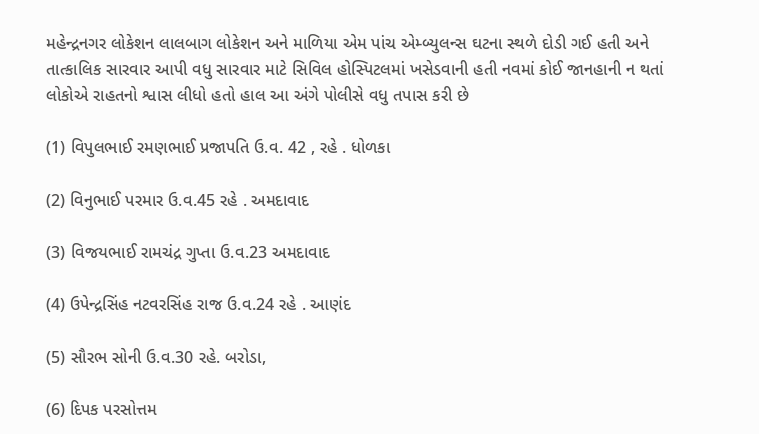મહેન્દ્રનગર લોકેશન લાલબાગ લોકેશન અને માળિયા એમ પાંચ એમ્બ્યુલન્સ ઘટના સ્થળે દોડી ગઈ હતી અને તાત્કાલિક સારવાર આપી વધુ સારવાર માટે સિવિલ હોસ્પિટલમાં ખસેડવાની હતી નવમાં કોઈ જાનહાની ન થતાં લોકોએ રાહતનો શ્વાસ લીધો હતો હાલ આ અંગે પોલીસે વધુ તપાસ કરી છે

(1) વિપુલભાઈ રમણભાઈ પ્રજાપતિ ઉ.વ. 42 , રહે . ધોળકા

(2) વિનુભાઈ પરમાર ઉ.વ.45 રહે . અમદાવાદ

(3) વિજયભાઈ રામચંદ્ર ગુપ્તા ઉ.વ.23 અમદાવાદ

(4) ઉપેન્દ્રસિંહ નટવરસિંહ રાજ ઉ.વ.24 રહે . આણંદ

(5) સૌરભ સોની ઉ.વ.30 રહે. બરોડા,

(6) દિપક પરસોત્તમ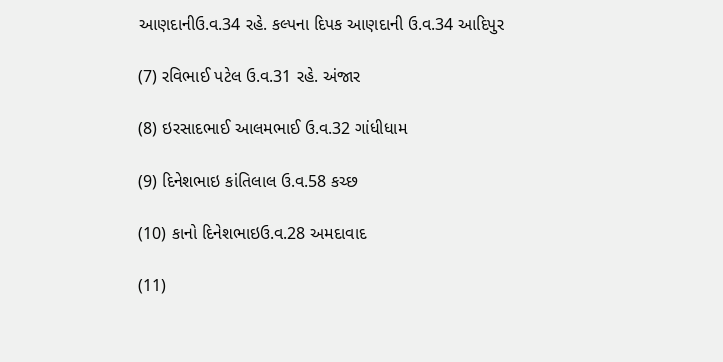આણદાનીઉ.વ.34 રહે. કલ્પના દિપક આણદાની ઉ.વ.34 આદિપુર

(7) રવિભાઈ પટેલ ઉ.વ.31 રહે. અંજાર

(8) ઇરસાદભાઈ આલમભાઈ ઉ.વ.32 ગાંધીધામ

(9) દિનેશભાઇ કાંતિલાલ ઉ.વ.58 કચ્છ

(10) કાનો દિનેશભાઇઉ.વ.28 અમદાવાદ

(11)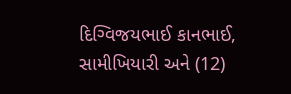દિગ્વિજયભાઈ કાનભાઈ, સામીખિયારી અને (12)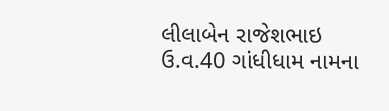લીલાબેન રાજેશભાઇ ઉ.વ.40 ગાંધીધામ નામના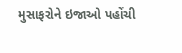મુસાફરોને ઇજાઓ પહોંચી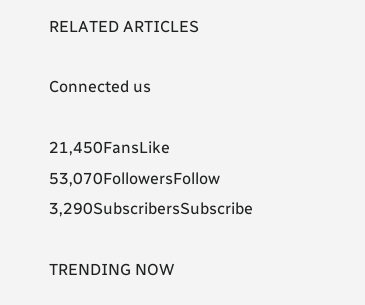RELATED ARTICLES

Connected us

21,450FansLike
53,070FollowersFollow
3,290SubscribersSubscribe

TRENDING NOW